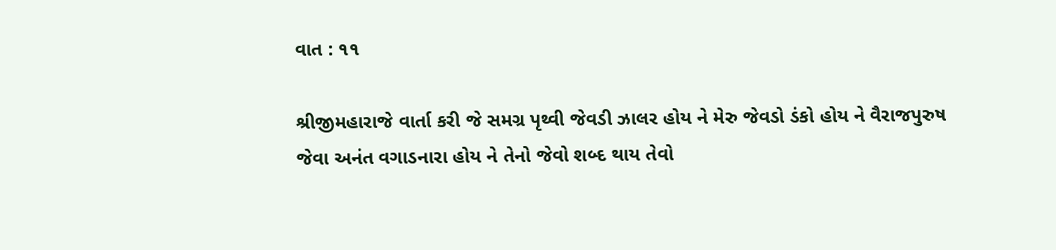વાત : ૧૧

શ્રીજીમહારાજે વાર્તા કરી જે સમગ્ર પૃથ્વી જેવડી ઝાલર હોય ને મેરુ જેવડો ડંકો હોય ને વૈરાજપુરુષ જેવા અનંત વગાડનારા હોય ને તેનો જેવો શબ્દ થાય તેવો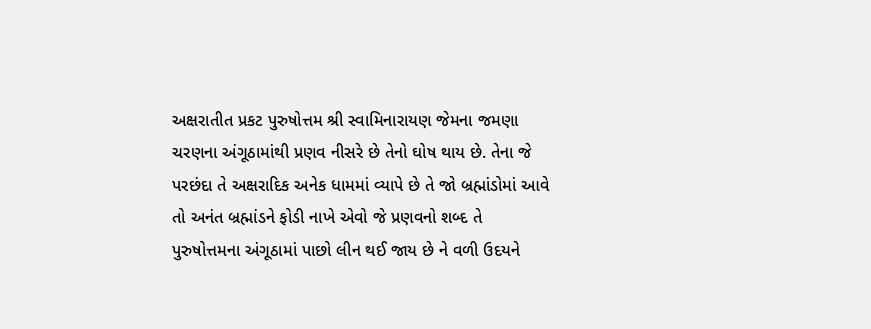અક્ષરાતીત પ્રકટ પુરુષોત્તમ શ્રી સ્વામિનારાયણ જેમના જમણા ચરણના અંગૂઠામાંથી પ્રણવ નીસરે છે તેનો ઘોષ થાય છે. તેના જે પરછંદા તે અક્ષરાદિક અનેક ધામમાં વ્યાપે છે તે જો બ્રહ્માંડોમાં આવે તો અનંત બ્રહ્માંડને ફોડી નાખે એવો જે પ્રણવનો શબ્દ તે પુરુષોત્તમના અંગૂઠામાં પાછો લીન થઈ જાય છે ને વળી ઉદયને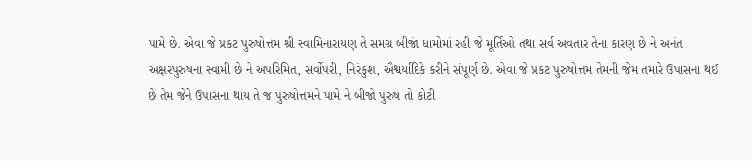પામે છે. એવા જે પ્રકટ પુરુષોત્તમ શ્રી સ્વામિનારાયણ તે સમગ્ર બીજાં ધામોમાં રહી જે મૂર્તિઓ તથા સર્વ અવતાર તેના કારણ છે ને અનંત અક્ષરપુરુષના સ્વામી છે ને અપરિમિત, સર્વોપરી, નિરંકુશ, ઐશ્વર્યાદિકે કરીને સંપૂર્ણ છે. એવા જે પ્રકટ પુરુષોત્તમ તેમની જેમ તમારે ઉપાસના થઈ છે તેમ જેને ઉપાસના થાય તે જ પુરુષોત્તમને પામે ને બીજો પુરુષ તો કોટી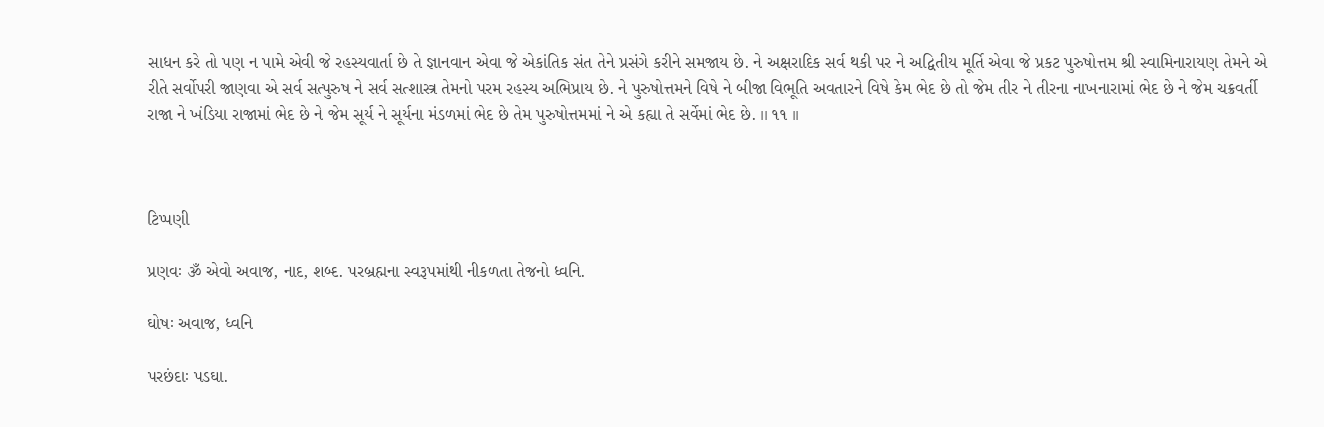સાધન કરે તો પણ ન પામે એવી જે રહસ્યવાર્તા છે તે જ્ઞાનવાન એવા જે એકાંતિક સંત તેને પ્રસંગે કરીને સમજાય છે. ને અક્ષરાદિક સર્વ થકી પર ને અદ્વિતીય મૂર્તિ એવા જે પ્રકટ પુરુષોત્તમ શ્રી સ્વામિનારાયણ તેમને એ રીતે સર્વોપરી જાણવા એ સર્વ સત્પુરુષ ને સર્વ સત્શાસ્ત્ર તેમનો પરમ રહસ્ય અભિપ્રાય છે. ને પુરુષોત્તમને વિષે ને બીજા વિભૂતિ અવતારને વિષે કેમ ભેદ છે તો જેમ તીર ને તીરના નાખનારામાં ભેદ છે ને જેમ ચક્રવર્તી રાજા ને ખંડિયા રાજામાં ભેદ છે ને જેમ સૂર્ય ને સૂર્યના મંડળમાં ભેદ છે તેમ પુરુષોત્તમમાં ને એ કહ્યા તે સર્વેમાં ભેદ છે. ।। ૧૧ ।।



ટિપ્પણી

પ્રણવઃ ૐ એવો અવાજ, નાદ, શબ્દ. પરબ્રહ્મના સ્વરૂપમાંથી નીકળતા તેજનો ધ્વનિ.

ઘોષઃ અવાજ, ધ્વનિ

પરછંદાઃ પડઘા.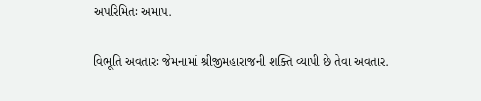અપરિમિતઃ અમાપ.

વિભૂતિ અવતારઃ જેમનામાં શ્રીજીમહારાજની શક્તિ વ્યાપી છે તેવા અવતાર.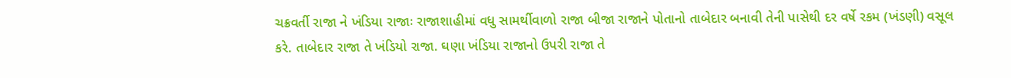ચક્રવર્તી રાજા ને ખંડિયા રાજાઃ રાજાશાહીમાં વધુ સામર્થીવાળો રાજા બીજા રાજાને પોતાનો તાબેદાર બનાવી તેની પાસેથી દર વર્ષે રકમ (ખંડણી) વસૂલ કરે. તાબેદાર રાજા તે ખંડિયો રાજા. ઘણા ખંડિયા રાજાનો ઉપરી રાજા તે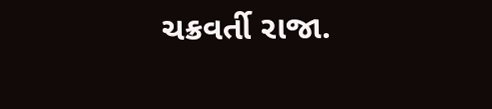ચક્રવર્તી રાજા.